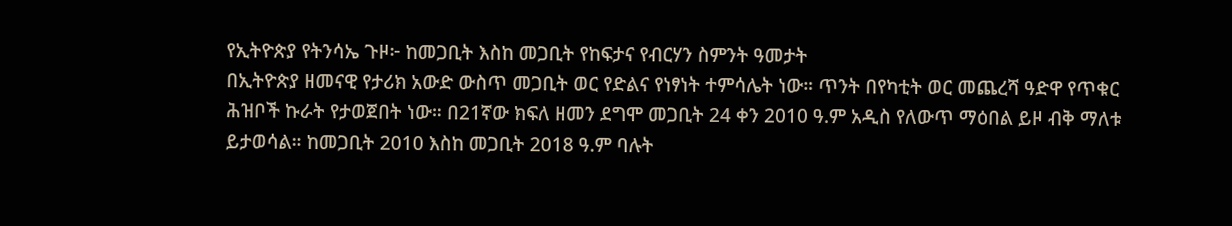የኢትዮጵያ የትንሳኤ ጉዞ፦ ከመጋቢት እስከ መጋቢት የከፍታና የብርሃን ስምንት ዓመታት
በኢትዮጵያ ዘመናዊ የታሪክ አውድ ውስጥ መጋቢት ወር የድልና የነፃነት ተምሳሌት ነው። ጥንት በየካቲት ወር መጨረሻ ዓድዋ የጥቁር ሕዝቦች ኩራት የታወጀበት ነው። በ21ኛው ክፍለ ዘመን ደግሞ መጋቢት 24 ቀን 2010 ዓ.ም አዲስ የለውጥ ማዕበል ይዞ ብቅ ማለቱ ይታወሳል። ከመጋቢት 2010 እስከ መጋቢት 2018 ዓ.ም ባሉት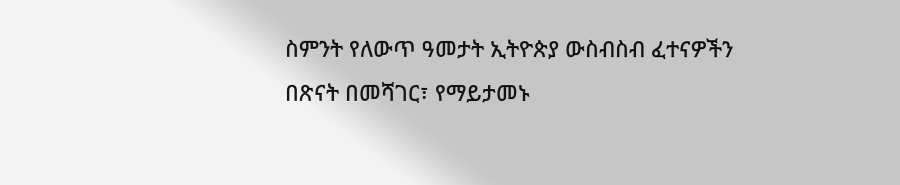ስምንት የለውጥ ዓመታት ኢትዮጵያ ውስብስብ ፈተናዎችን በጽናት በመሻገር፣ የማይታመኑ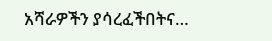አሻራዎችን ያሳረፈችበትና…